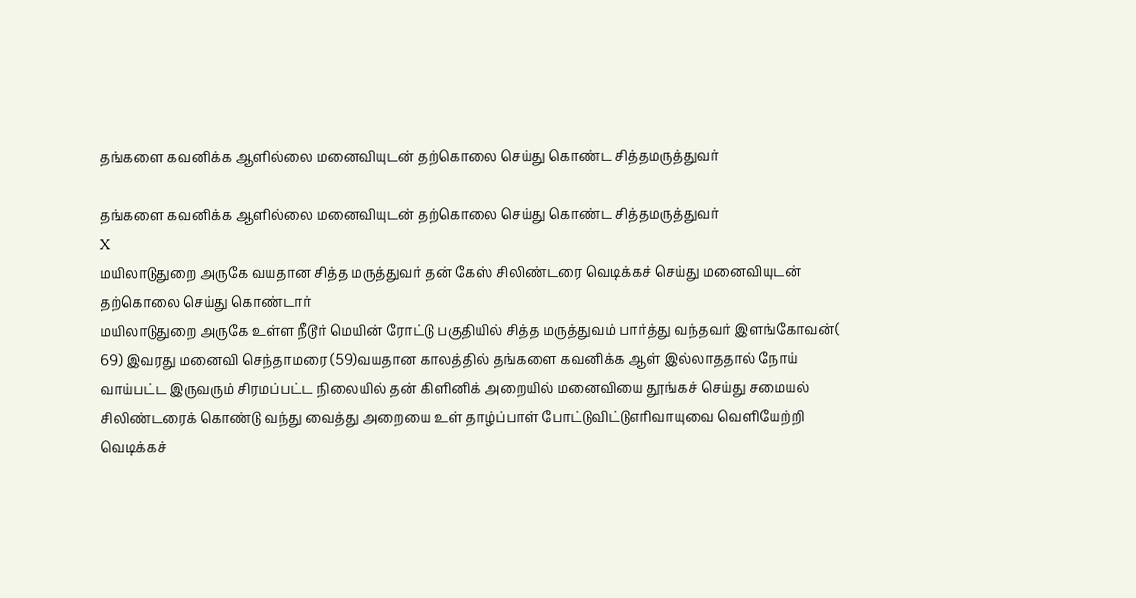தங்களை கவனிக்க ஆளில்லை மனைவியுடன் தற்கொலை செய்து கொண்ட சித்தமருத்துவர்

தங்களை கவனிக்க ஆளில்லை மனைவியுடன் தற்கொலை செய்து கொண்ட சித்தமருத்துவர்
X
மயிலாடுதுறை அருகே வயதான சித்த மருத்துவர் தன் கேஸ் சிலிண்டரை வெடிக்கச் செய்து மனைவியுடன் தற்கொலை செய்து கொண்டார்
மயிலாடுதுறை அருகே உள்ள நீடூர் மெயின் ரோட்டு பகுதியில் சித்த மருத்துவம் பார்த்து வந்தவர் இளங்கோவன்( 69) இவரது மனைவி செந்தாமரை (59)வயதான காலத்தில் தங்களை கவனிக்க ஆள் இல்லாததால் நோய் வாய்பட்ட இருவரும் சிரமப்பட்ட நிலையில் தன் கிளினிக் அறையில் மனைவியை தூங்கச் செய்து சமையல் சிலிண்டரைக் கொண்டு வந்து வைத்து அறையை உள் தாழ்ப்பாள் போட்டுவிட்டுஎரிவாயுவை வெளியேற்றி வெடிக்கச்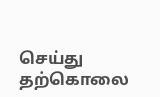செய்து தற்கொலை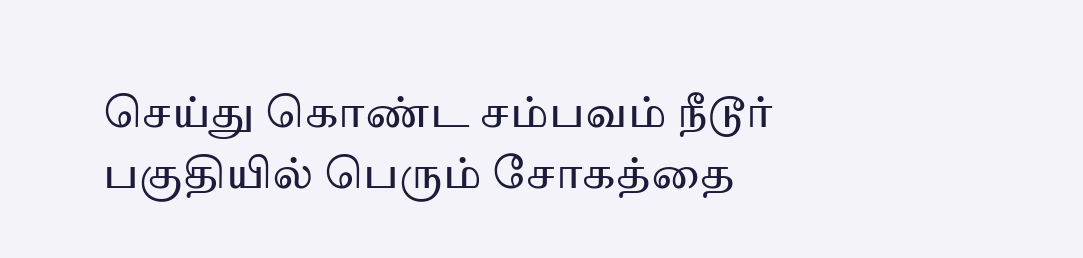செய்து கொண்ட சம்பவம் நீடூர் பகுதியில் பெரும் சோகத்தை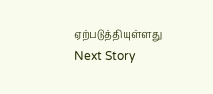ஏற்படுத்தியுள்ளது
Next Story